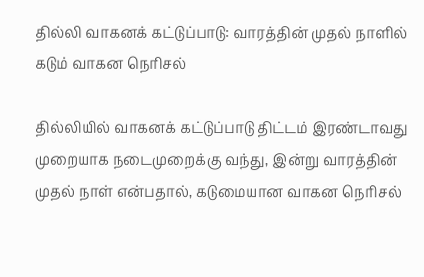தில்லி வாகனக் கட்டுப்பாடு: வாரத்தின் முதல் நாளில் கடும் வாகன நெரிசல்

தில்லியில் வாகனக் கட்டுப்பாடு திட்டம் இரண்டாவது முறையாக நடைமுறைக்கு வந்து, இன்று வாரத்தின் முதல் நாள் என்பதால், கடுமையான வாகன நெரிசல்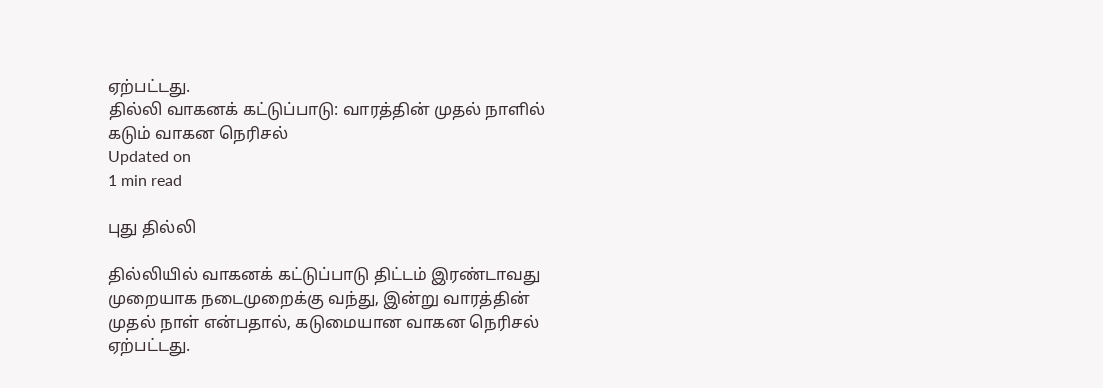ஏற்பட்டது.
தில்லி வாகனக் கட்டுப்பாடு: வாரத்தின் முதல் நாளில் கடும் வாகன நெரிசல்
Updated on
1 min read

புது தில்லி

தில்லியில் வாகனக் கட்டுப்பாடு திட்டம் இரண்டாவது முறையாக நடைமுறைக்கு வந்து, இன்று வாரத்தின் முதல் நாள் என்பதால், கடுமையான வாகன நெரிசல் ஏற்பட்டது.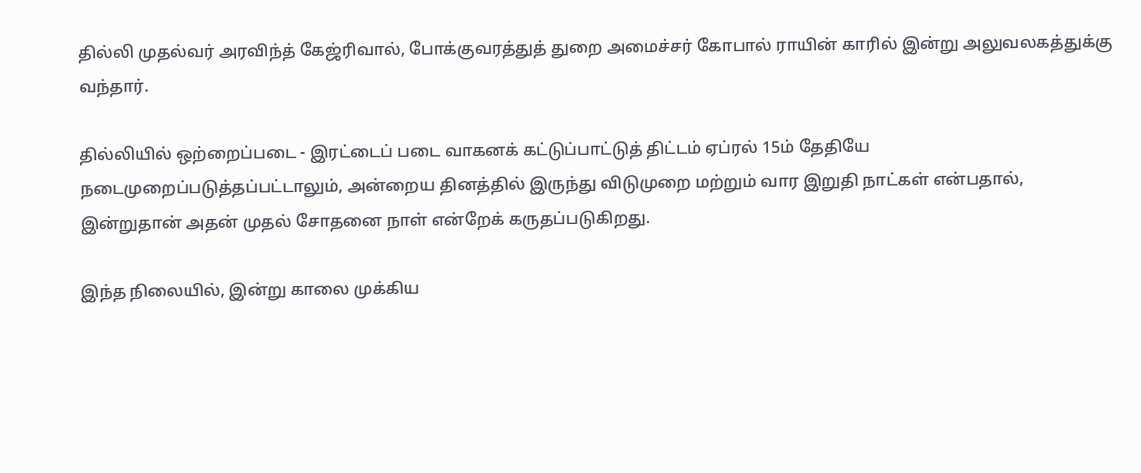தில்லி முதல்வர் அரவிந்த் கேஜ்ரிவால், போக்குவரத்துத் துறை அமைச்சர் கோபால் ராயின் காரில் இன்று அலுவலகத்துக்கு வந்தார்.

தில்லியில் ஒற்றைப்படை - இரட்டைப் படை வாகனக் கட்டுப்பாட்டுத் திட்டம் ஏப்ரல் 15ம் தேதியே நடைமுறைப்படுத்தப்பட்டாலும், அன்றைய தினத்தில் இருந்து விடுமுறை மற்றும் வார இறுதி நாட்கள் என்பதால், இன்றுதான் அதன் முதல் சோதனை நாள் என்றேக் கருதப்படுகிறது.

இந்த நிலையில், இன்று காலை முக்கிய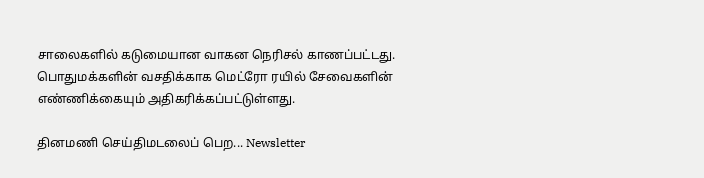சாலைகளில் கடுமையான வாகன நெரிசல் காணப்பட்டது. பொதுமக்களின் வசதிக்காக மெட்ரோ ரயில் சேவைகளின் எண்ணிக்கையும் அதிகரிக்கப்பட்டுள்ளது.

தினமணி செய்திமடலைப் பெற... Newsletter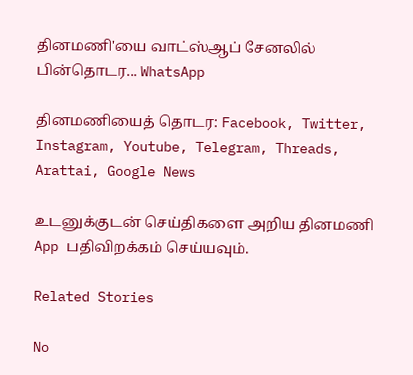தினமணி'யை வாட்ஸ்ஆப் சேனலில் பின்தொடர... WhatsApp

தினமணியைத் தொடர: Facebook, Twitter, Instagram, Youtube, Telegram, Threads, Arattai, Google News

உடனுக்குடன் செய்திகளை அறிய தினமணி App பதிவிறக்கம் செய்யவும்.

Related Stories

No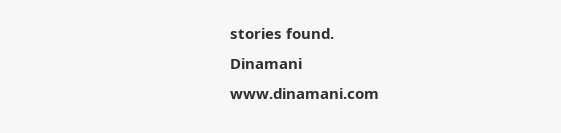stories found.
Dinamani
www.dinamani.com